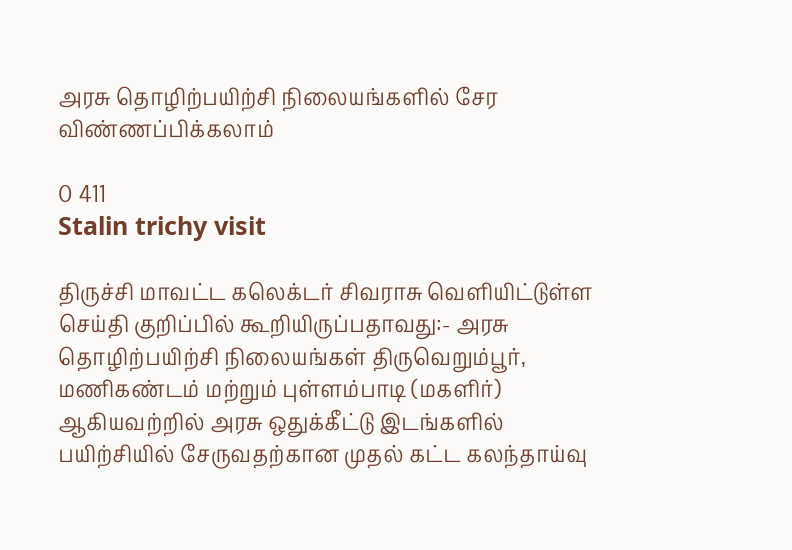அரசு தொழிற்பயிற்சி நிலையங்களில் சேர விண்ணப்பிக்கலாம்

0 411
Stalin trichy visit

திருச்சி மாவட்ட கலெக்டர் சிவராசு வெளியிட்டுள்ள செய்தி குறிப்பில் கூறியிருப்பதாவது:- அரசு தொழிற்பயிற்சி நிலையங்கள் திருவெறும்பூர், மணிகண்டம் மற்றும் புள்ளம்பாடி (மகளிர்) ஆகியவற்றில் அரசு ஒதுக்கீட்டு இடங்களில் பயிற்சியில் சேருவதற்கான முதல் கட்ட கலந்தாய்வு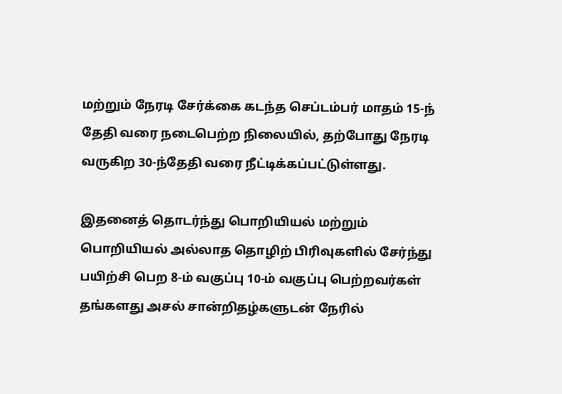மற்றும் நேரடி சேர்க்கை கடந்த செப்டம்பர் மாதம் 15-ந் தேதி வரை நடைபெற்ற நிலையில், தற்போது நேரடி வருகிற 30-ந்தேதி வரை நீட்டிக்கப்பட்டுள்ளது.

இதனைத் தொடர்ந்து பொறியியல் மற்றும் பொறியியல் அல்லாத தொழிற் பிரிவுகளில் சேர்ந்து பயிற்சி பெற 8-ம் வகுப்பு 10-ம் வகுப்பு பெற்றவர்கள் தங்களது அசல் சான்றிதழ்களுடன் நேரில்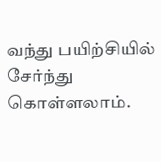வந்து பயிற்சியில் சேர்ந்து கொள்ளலாம்.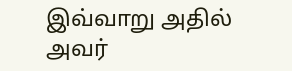இவ்வாறு அதில் அவர்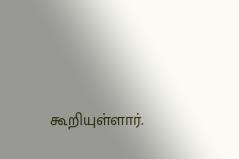கூறியுள்ளார்.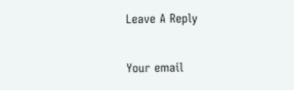Leave A Reply

Your email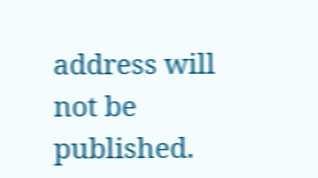address will not be published.